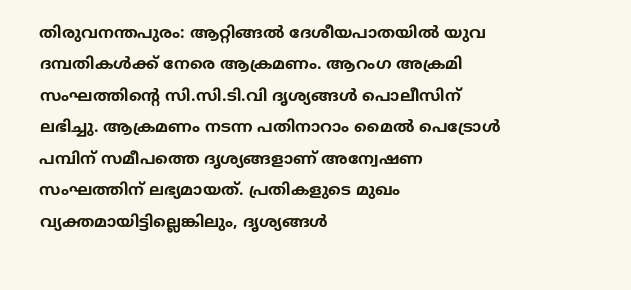തിരുവനന്തപുരം: ആറ്റിങ്ങൽ ദേശീയപാതയിൽ യുവ ദമ്പതികൾക്ക് നേരെ ആക്രമണം. ആറംഗ അക്രമി സംഘത്തിന്റെ സി.സി.ടി.വി ദൃശ്യങ്ങൾ പൊലീസിന് ലഭിച്ചു. ആക്രമണം നടന്ന പതിനാറാം മൈൽ പെട്രോൾ പമ്പിന് സമീപത്തെ ദൃശ്യങ്ങളാണ് അന്വേഷണ സംഘത്തിന് ലഭ്യമായത്. പ്രതികളുടെ മുഖം വ്യക്തമായിട്ടില്ലെങ്കിലും, ദൃശ്യങ്ങൾ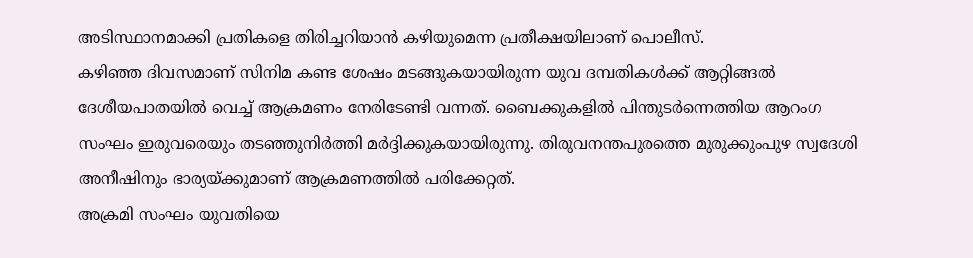അടിസ്ഥാനമാക്കി പ്രതികളെ തിരിച്ചറിയാൻ കഴിയുമെന്ന പ്രതീക്ഷയിലാണ് പൊലീസ്.
കഴിഞ്ഞ ദിവസമാണ് സിനിമ കണ്ട ശേഷം മടങ്ങുകയായിരുന്ന യുവ ദമ്പതികൾക്ക് ആറ്റിങ്ങൽ ദേശീയപാതയിൽ വെച്ച് ആക്രമണം നേരിടേണ്ടി വന്നത്. ബൈക്കുകളിൽ പിന്തുടർന്നെത്തിയ ആറംഗ സംഘം ഇരുവരെയും തടഞ്ഞുനിർത്തി മർദ്ദിക്കുകയായിരുന്നു. തിരുവനന്തപുരത്തെ മുരുക്കുംപുഴ സ്വദേശി അനീഷിനും ഭാര്യയ്ക്കുമാണ് ആക്രമണത്തിൽ പരിക്കേറ്റത്.
അക്രമി സംഘം യുവതിയെ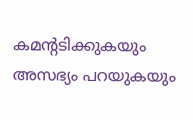കമൻ്റടിക്കുകയും അസഭ്യം പറയുകയും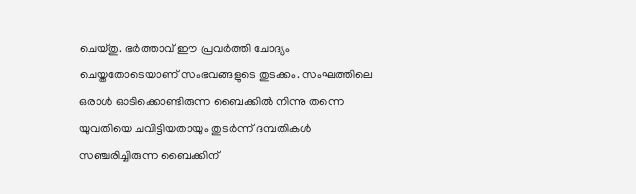ചെയ്തു. ഭർത്താവ് ഈ പ്രവർത്തി ചോദ്യം ചെയ്തതോടെയാണ് സംഭവങ്ങളുടെ തുടക്കം. സംഘത്തിലെ ഒരാൾ ഓടിക്കൊണ്ടിരുന്ന ബൈക്കിൽ നിന്നു തന്നെ യുവതിയെ ചവിട്ടിയതായും തുടർന്ന് ദമ്പതികൾ സഞ്ചരിച്ചിരുന്ന ബൈക്കിന്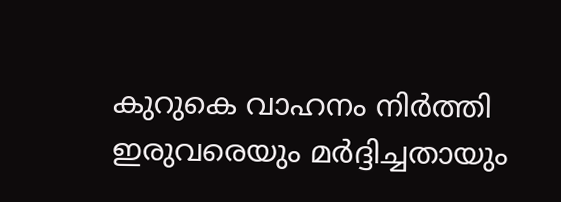കുറുകെ വാഹനം നിർത്തി ഇരുവരെയും മർദ്ദിച്ചതായും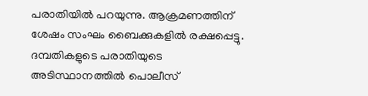പരാതിയിൽ പറയുന്നു. ആക്രമണത്തിന് ശേഷം സംഘം ബൈക്കുകളിൽ രക്ഷപ്പെട്ടു. ദമ്പതികളുടെ പരാതിയുടെ അടിസ്ഥാനത്തിൽ പൊലീസ്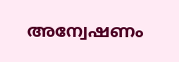അന്വേഷണം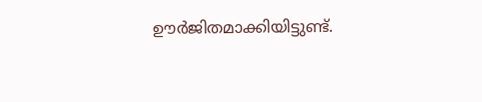ഊർജിതമാക്കിയിട്ടുണ്ട്.